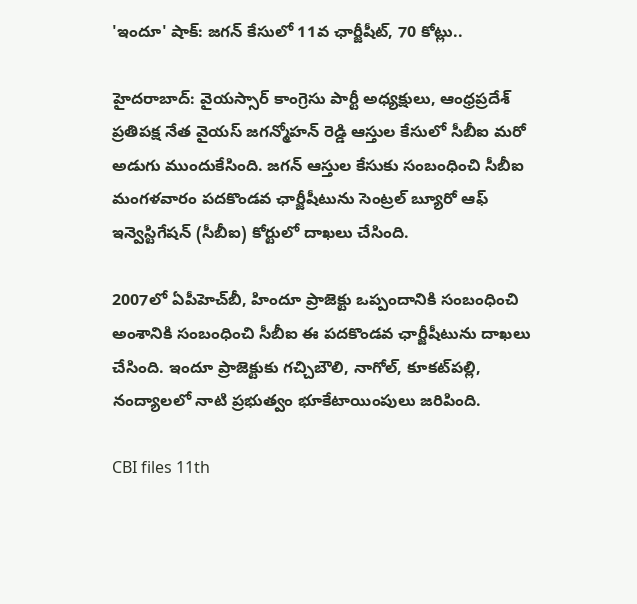'ఇందూ' షాక్: జగన్ కేసులో 11వ ఛార్జీషీట్, 70 కోట్లు..

హైదరాబాద్: వైయస్సార్ కాంగ్రెసు పార్టీ అధ్యక్షులు, ఆంధ్రప్రదేశ్ ప్రతిపక్ష నేత వైయస్ జగన్మోహన్ రెడ్డి ఆస్తుల కేసులో సీబీఐ మరో అడుగు ముందుకేసింది. జగన్ ఆస్తుల కేసుకు సంబంధించి సీబీఐ మంగళవారం పదకొండవ ఛార్జీషీటును సెంట్రల్ బ్యూరో ఆఫ్ ఇన్వెస్టిగేషన్ (సీబీఐ) కోర్టులో దాఖలు చేసింది.

2007లో ఏపీహెచ్‌బీ, హిందూ ప్రాజెక్టు ఒప్పందానికి సంబంధించి అంశానికి సంబంధించి సీబీఐ ఈ పదకొండవ ఛార్జీషీటును దాఖలు చేసింది. ఇందూ ప్రాజెక్టుకు గచ్చిబౌలి, నాగోల్, కూకట్‌పల్లి, నంద్యాలలో నాటి ప్రభుత్వం భూకేటాయింపులు జరిపింది.

CBI files 11th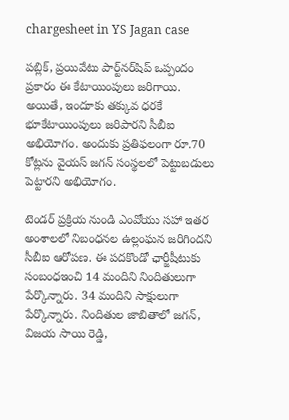chargesheet in YS Jagan case

పబ్లిక్, ప్రయివేటు పార్ట్‌నర్‌షిప్ ఒప్పందం ప్రకారం ఈ కేటాయింపులు జరిగాయి. అయితే, ఇందూకు తక్కువ ధరకే భూకేటాయింపులు జరిపారని సీబీఐ అభియోగం. అందుకు ప్రతిఫలంగా రూ.70 కోట్లను వైయస్ జగన్ సంస్థలలో పెట్టుబడులు పెట్టారని అభియోగం.

టెండర్ ప్రక్రియ నుండి ఎంవోయు సహా ఇతర అంశాలలో నిబంధనల ఉల్లంఘన జరిగిందని సీబీఐ ఆరోపణ. ఈ పదకొండో ఛార్జీషీటుకు సంబంధఇంచి 14 మందిని నిందితులుగా పేర్కొన్నారు. 34 మందిని సాక్షులుగా పేర్కొన్నారు. నిందితుల జాబితాలో జగన్, విజయ సాయి రెడ్డి,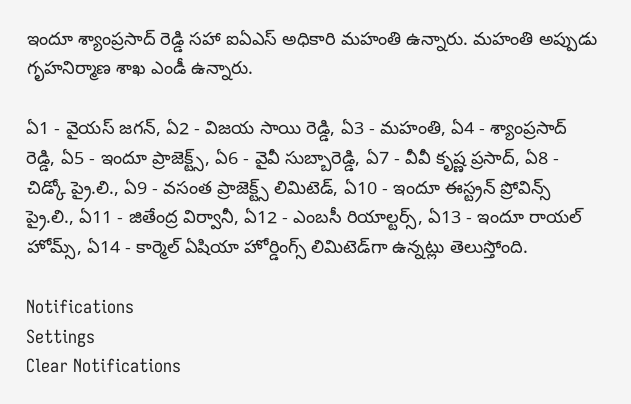ఇందూ శ్యాంప్రసాద్ రెడ్డి సహా ఐఏఎస్ అధికారి మహంతి ఉన్నారు. మహంతి అప్పుడు గృహనిర్మాణ శాఖ ఎండీ ఉన్నారు.

ఏ1 - వైయస్ జగన్, ఏ2 - విజయ సాయి రెడ్డి, ఏ3 - మహంతి, ఏ4 - శ్యాంప్రసాద్ రెడ్డి, ఏ5 - ఇందూ ప్రాజెక్ట్స్, ఏ6 - వైవీ సుబ్బారెడ్డి, ఏ7 - వీవీ కృష్ణ ప్రసాద్, ఏ8 - చిడ్కో ప్రై.లి., ఏ9 - వసంత ప్రాజెక్ట్స్ లిమిటెడ్, ఏ10 - ఇందూ ఈస్ట్రన్ ప్రోవిన్స్ ప్రై.లి., ఏ11 - జితేంద్ర విర్వానీ, ఏ12 - ఎంబసీ రియాల్టర్స్, ఏ13 - ఇందూ రాయల్ హోమ్స్, ఏ14 - కార్మెల్ ఏషియా హోర్డింగ్స్ లిమిటెడ్‌గా ఉన్నట్లు తెలుస్తోంది.

Notifications
Settings
Clear Notifications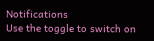Notifications
Use the toggle to switch on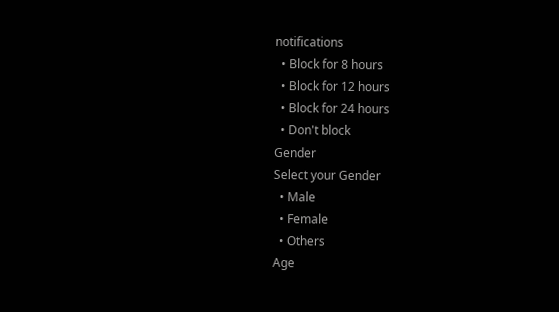notifications
  • Block for 8 hours
  • Block for 12 hours
  • Block for 24 hours
  • Don't block
Gender
Select your Gender
  • Male
  • Female
  • Others
Age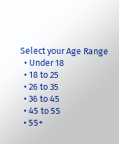Select your Age Range
  • Under 18
  • 18 to 25
  • 26 to 35
  • 36 to 45
  • 45 to 55
  • 55+